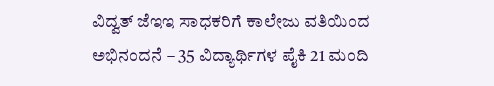ವಿದ್ವತ್ ಜೆಇಇ ಸಾಧಕರಿಗೆ ಕಾಲೇಜು ವತಿಯಿಂದ ಅಭಿನಂದನೆ – 35 ವಿದ್ಯಾರ್ಥಿಗಳ ಪೈಕಿ 21 ಮಂದಿ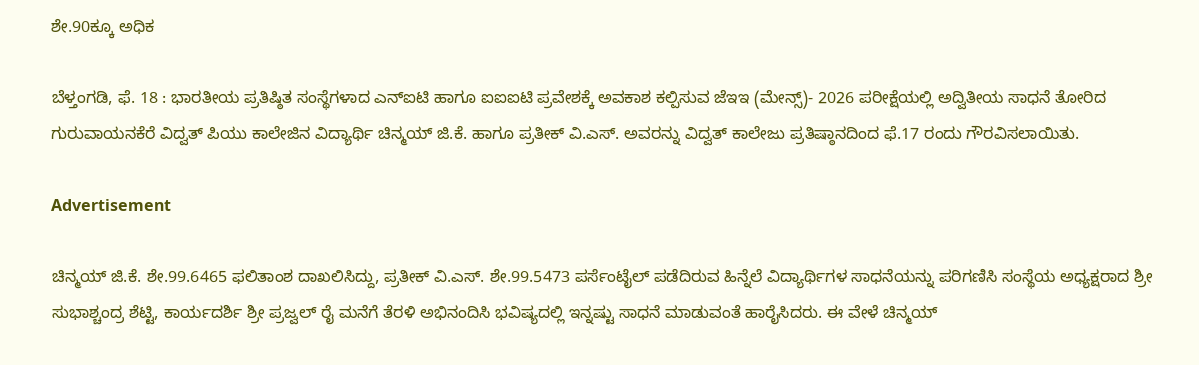ಶೇ.90ಕ್ಕೂ ಅಧಿಕ

ಬೆಳ್ತಂಗಡಿ, ಫೆ. 18 : ಭಾರತೀಯ ಪ್ರತಿಷ್ಠಿತ ಸಂಸ್ಥೆಗಳಾದ ಎನ್ಐಟಿ ಹಾಗೂ ಐಐಐಟಿ ಪ್ರವೇಶಕ್ಕೆ ಅವಕಾಶ ಕಲ್ಪಿಸುವ ಜೆಇಇ (ಮೇನ್ಸ್)- 2026 ಪರೀಕ್ಷೆಯಲ್ಲಿ ಅದ್ವಿತೀಯ ಸಾಧನೆ ತೋರಿದ ಗುರುವಾಯನಕೆರೆ ವಿದ್ವತ್ ಪಿಯು ಕಾಲೇಜಿನ ವಿದ್ಯಾರ್ಥಿ ಚಿನ್ಮಯ್ ಜಿ.ಕೆ. ಹಾಗೂ ಪ್ರತೀಕ್ ವಿ.ಎಸ್. ಅವರನ್ನು ವಿದ್ವತ್ ಕಾಲೇಜು ಪ್ರತಿಷ್ಠಾನದಿಂದ ಫೆ.17 ರಂದು ಗೌರವಿಸಲಾಯಿತು.

Advertisement

ಚಿನ್ಮಯ್ ಜಿ.ಕೆ. ಶೇ.99.6465 ಫಲಿತಾಂಶ ದಾಖಲಿಸಿದ್ದು, ಪ್ರತೀಕ್ ವಿ.ಎಸ್. ಶೇ.99.5473 ಪರ್ಸೆಂಟೈಲ್ ಪಡೆದಿರುವ ಹಿನ್ನೆಲೆ ವಿದ್ಯಾರ್ಥಿಗಳ ಸಾಧನೆಯನ್ನು ಪರಿಗಣಿಸಿ ಸಂಸ್ಥೆಯ ಅಧ್ಯಕ್ಷರಾದ ಶ್ರೀ ಸುಭಾಶ್ಚಂದ್ರ ಶೆಟ್ಟಿ, ಕಾರ್ಯದರ್ಶಿ ಶ್ರೀ ಪ್ರಜ್ವಲ್ ರೈ ಮನೆಗೆ ತೆರಳಿ ಅಭಿನಂದಿಸಿ ಭವಿಷ್ಯದಲ್ಲಿ ಇನ್ನಷ್ಟು ಸಾಧನೆ ಮಾಡುವಂತೆ ಹಾರೈಸಿದರು. ಈ ವೇಳೆ ಚಿನ್ಮಯ್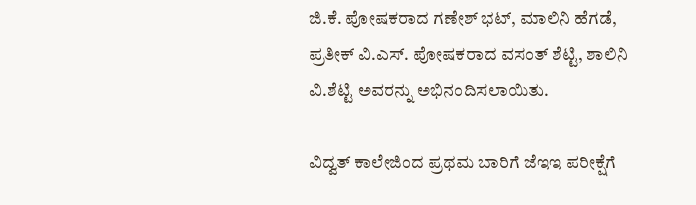ಜಿ.ಕೆ. ಪೋಷಕರಾದ ಗಣೇಶ್ ಭಟ್, ಮಾಲಿನಿ ಹೆಗಡೆ, ಪ್ರತೀಕ್ ವಿ.ಎಸ್. ಪೋಷಕರಾದ ವಸಂತ್ ಶೆಟ್ಟಿ, ಶಾಲಿನಿ ವಿ.ಶೆಟ್ಟಿ ಅವರನ್ನು ಅಭಿನಂದಿಸಲಾಯಿತು.

ವಿದ್ವತ್ ಕಾಲೇಜಿಂದ ಪ್ರಥಮ ಬಾರಿಗೆ ಜೆಇಇ ಪರೀಕ್ಷೆಗೆ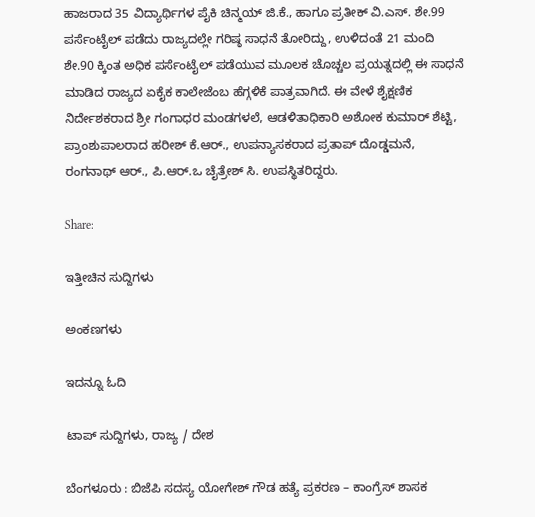ಹಾಜರಾದ 35 ವಿದ್ಯಾರ್ಥಿಗಳ ಪೈಕಿ ಚಿನ್ಮಯ್ ಜಿ.ಕೆ., ಹಾಗೂ ಪ್ರತೀಕ್ ವಿ.ಎಸ್. ಶೇ.99 ಪರ್ಸೆಂಟೈಲ್ ಪಡೆದು ರಾಜ್ಯದಲ್ಲೇ ಗರಿಷ್ಠ ಸಾಧನೆ ತೋರಿದ್ದು, ಉಳಿದಂತೆ 21 ಮಂದಿ ಶೇ.90 ಕ್ಕಿಂತ ಅಧಿಕ ಪರ್ಸೆಂಟೈಲ್ ಪಡೆಯುವ ಮೂಲಕ ಚೊಚ್ಚಲ ಪ್ರಯತ್ನದಲ್ಲಿ ಈ ಸಾಧನೆ ಮಾಡಿದ ರಾಜ್ಯದ ಏಕೈಕ ಕಾಲೇಜೆಂಬ ಹೆಗ್ಗಳಿಕೆ ಪಾತ್ರವಾಗಿದೆ. ಈ ವೇಳೆ ಶೈಕ್ಷಣಿಕ ನಿರ್ದೇಶಕರಾದ ಶ್ರೀ ಗಂಗಾಧರ ಮಂಡಗಳಲೆ, ಆಡಳಿತಾಧಿಕಾರಿ ಅಶೋಕ ಕುಮಾರ್ ಶೆಟ್ಟಿ, ಪ್ರಾಂಶುಪಾಲರಾದ ಹರೀಶ್ ಕೆ.ಆರ್., ಉಪನ್ಯಾಸಕರಾದ ಪ್ರತಾಪ್ ದೊಡ್ಡಮನೆ, ರಂಗನಾಥ್ ಆರ್., ಪಿ.ಆರ್.ಒ ಚೈತ್ರೇಶ್ ಸಿ. ಉಪಸ್ಥಿತರಿದ್ದರು.

Share:

ಇತ್ತೀಚಿನ ಸುದ್ದಿಗಳು

ಅಂಕಣಗಳು

ಇದನ್ನೂ ಓದಿ

ಟಾಪ್ ಸುದ್ದಿಗಳು, ರಾಜ್ಯ / ದೇಶ

ಬೆಂಗಳೂರು : ಬಿಜೆಪಿ ಸದಸ್ಯ ಯೋಗೇಶ್ ಗೌಡ ಹತ್ಯೆ ಪ್ರಕರಣ – ಕಾಂಗ್ರೆಸ್ ಶಾಸಕ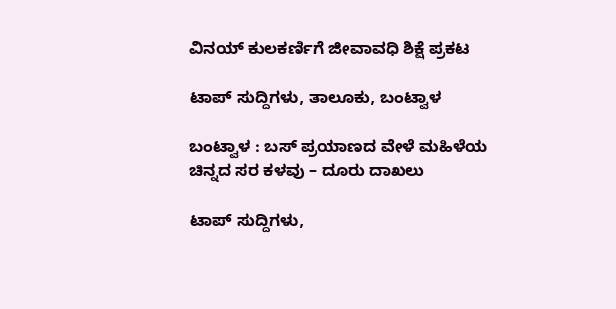ವಿನಯ್ ಕುಲಕರ್ಣಿಗೆ ಜೀವಾವಧಿ ಶಿಕ್ಷೆ ಪ್ರಕಟ

ಟಾಪ್ ಸುದ್ದಿಗಳು, ತಾಲೂಕು, ಬಂಟ್ವಾಳ

ಬಂಟ್ವಾಳ : ಬಸ್ ಪ್ರಯಾಣದ ವೇಳೆ ಮಹಿಳೆಯ ಚಿನ್ನದ ಸರ ಕಳವು – ದೂರು ದಾಖಲು

ಟಾಪ್ ಸುದ್ದಿಗಳು,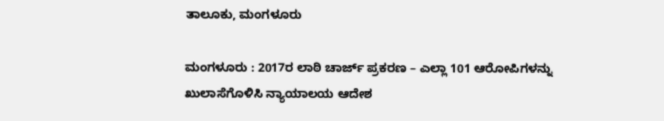ತಾಲೂಕು, ಮಂಗಳೂರು

ಮಂಗಳೂರು : 2017ರ ಲಾಠಿ ಚಾರ್ಜ್ ಪ್ರಕರಣ – ಎಲ್ಲಾ 101 ಆರೋಪಿಗಳನ್ನು ಖುಲಾಸೆಗೊಳಿಸಿ ನ್ಯಾಯಾಲಯ ಆದೇಶ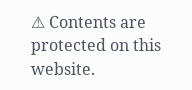⚠ Contents are protected on this website.